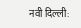नवी दिल्ली: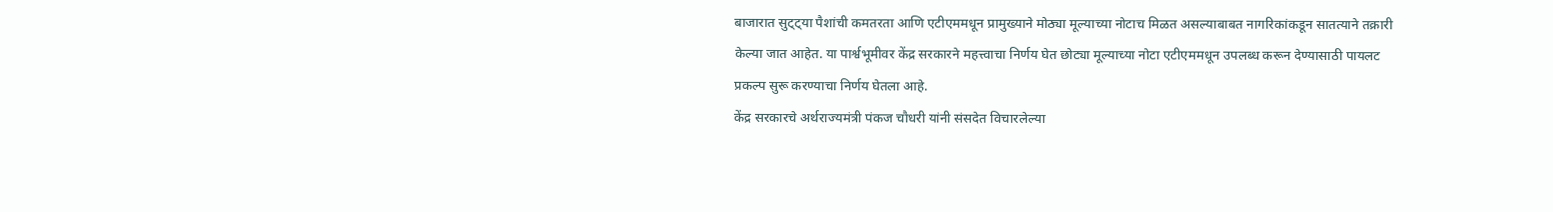बाजारात सुट्ट्या पैशांची कमतरता आणि एटीएममधून प्रामुख्याने मोठ्या मूल्याच्या नोटाच मिळत असल्याबाबत नागरिकांकडून सातत्याने तक्रारी केल्या जात आहेत. या पार्श्वभूमीवर केंद्र सरकारने महत्त्वाचा निर्णय घेत छोट्या मूल्याच्या नोटा एटीएममधून उपलब्ध करून देण्यासाठी पायलट प्रकल्प सुरू करण्याचा निर्णय घेतला आहे.
केंद्र सरकारचे अर्थराज्यमंत्री पंकज चौधरी यांनी संसदेत विचारलेल्या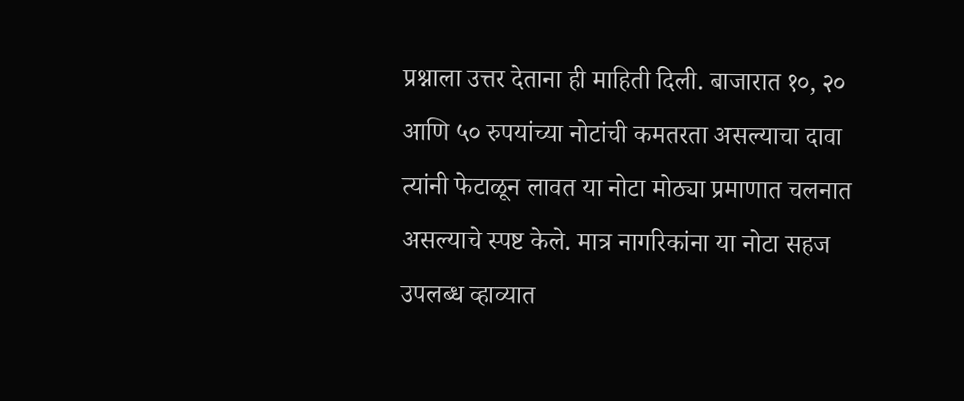प्रश्नाला उत्तर देताना ही माहिती दिली. बाजारात १०, २० आणि ५० रुपयांच्या नोटांची कमतरता असल्याचा दावा त्यांनी फेटाळून लावत या नोटा मोठ्या प्रमाणात चलनात असल्याचे स्पष्ट केले. मात्र नागरिकांना या नोटा सहज उपलब्ध व्हाव्यात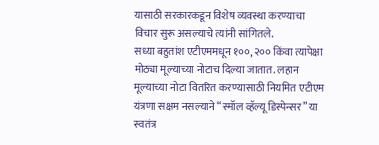यासाठी सरकारकडून विशेष व्यवस्था करण्याचा विचार सुरू असल्याचे त्यांनी सांगितले.
सध्या बहुतांश एटीएममधून १००, २०० किंवा त्यापेक्षा मोठ्या मूल्याच्या नोटाच दिल्या जातात. लहान मूल्याच्या नोटा वितरित करण्यासाठी नियमित एटीएम यंत्रणा सक्षम नसल्याने “स्मॉल व्हॅल्यू डिस्पेन्सर” या स्वतंत्र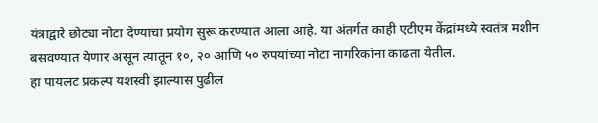यंत्राद्वारे छोट्या नोटा देण्याचा प्रयोग सुरू करण्यात आला आहे. या अंतर्गत काही एटीएम केंद्रांमध्ये स्वतंत्र मशीन बसवण्यात येणार असून त्यातून १०, २० आणि ५० रुपयांच्या नोटा नागरिकांना काढता येतील.
हा पायलट प्रकल्प यशस्वी झाल्यास पुढील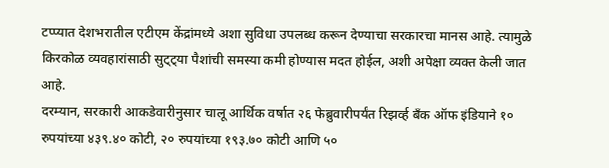टप्प्यात देशभरातील एटीएम केंद्रांमध्ये अशा सुविधा उपलब्ध करून देण्याचा सरकारचा मानस आहे. त्यामुळे किरकोळ व्यवहारांसाठी सुट्ट्या पैशांची समस्या कमी होण्यास मदत होईल, अशी अपेक्षा व्यक्त केली जात आहे.
दरम्यान, सरकारी आकडेवारीनुसार चालू आर्थिक वर्षात २६ फेब्रुवारीपर्यंत रिझर्व्ह बँक ऑफ इंडियाने १० रुपयांच्या ४३९.४० कोटी, २० रुपयांच्या १९३.७० कोटी आणि ५०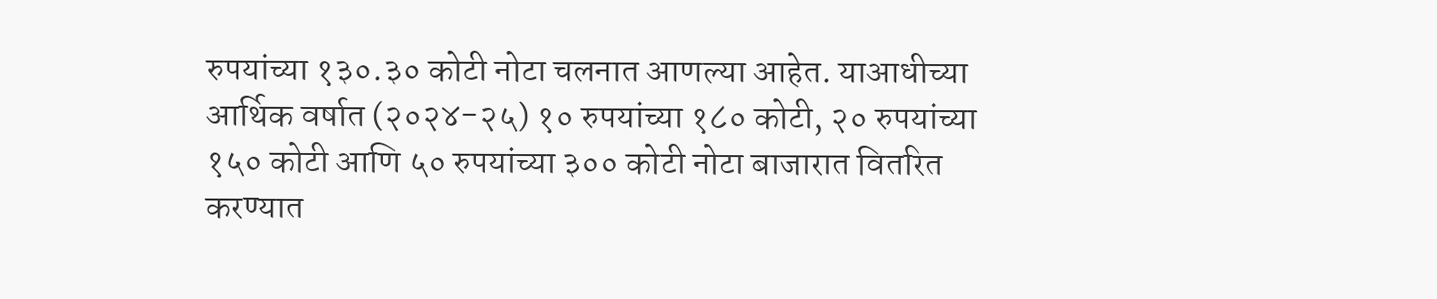रुपयांच्या १३०.३० कोटी नोटा चलनात आणल्या आहेत. याआधीच्या आर्थिक वर्षात (२०२४-२५) १० रुपयांच्या १८० कोटी, २० रुपयांच्या १५० कोटी आणि ५० रुपयांच्या ३०० कोटी नोटा बाजारात वितरित करण्यात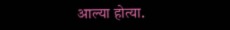आल्या होत्या.